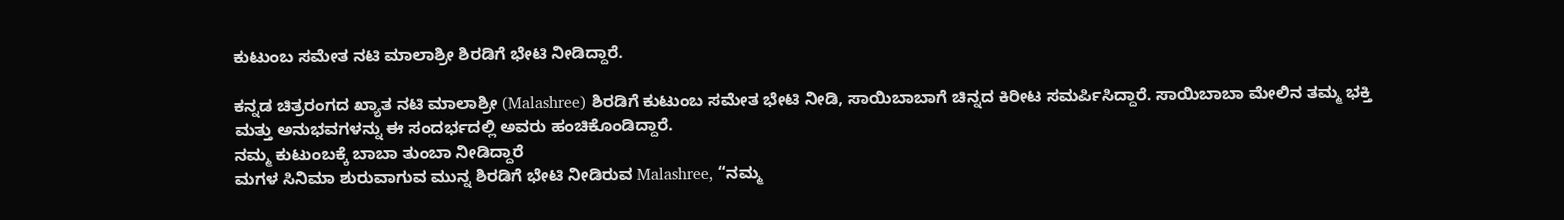ಕುಟುಂಬ ಸಮೇತ ನಟಿ ಮಾಲಾಶ್ರೀ ಶಿರಡಿಗೆ ಭೇಟಿ ನೀಡಿದ್ದಾರೆ.

ಕನ್ನಡ ಚಿತ್ರರಂಗದ ಖ್ಯಾತ ನಟಿ ಮಾಲಾಶ್ರೀ (Malashree) ಶಿರಡಿಗೆ ಕುಟುಂಬ ಸಮೇತ ಭೇಟಿ ನೀಡಿ, ಸಾಯಿಬಾಬಾಗೆ ಚಿನ್ನದ ಕಿರೀಟ ಸಮರ್ಪಿಸಿದ್ದಾರೆ. ಸಾಯಿಬಾಬಾ ಮೇಲಿನ ತಮ್ಮ ಭಕ್ತಿ ಮತ್ತು ಅನುಭವಗಳನ್ನು ಈ ಸಂದರ್ಭದಲ್ಲಿ ಅವರು ಹಂಚಿಕೊಂಡಿದ್ದಾರೆ.
ನಮ್ಮ ಕುಟುಂಬಕ್ಕೆ ಬಾಬಾ ತುಂಬಾ ನೀಡಿದ್ದಾರೆ
ಮಗಳ ಸಿನಿಮಾ ಶುರುವಾಗುವ ಮುನ್ನ ಶಿರಡಿಗೆ ಭೇಟಿ ನೀಡಿರುವ Malashree, “ನಮ್ಮ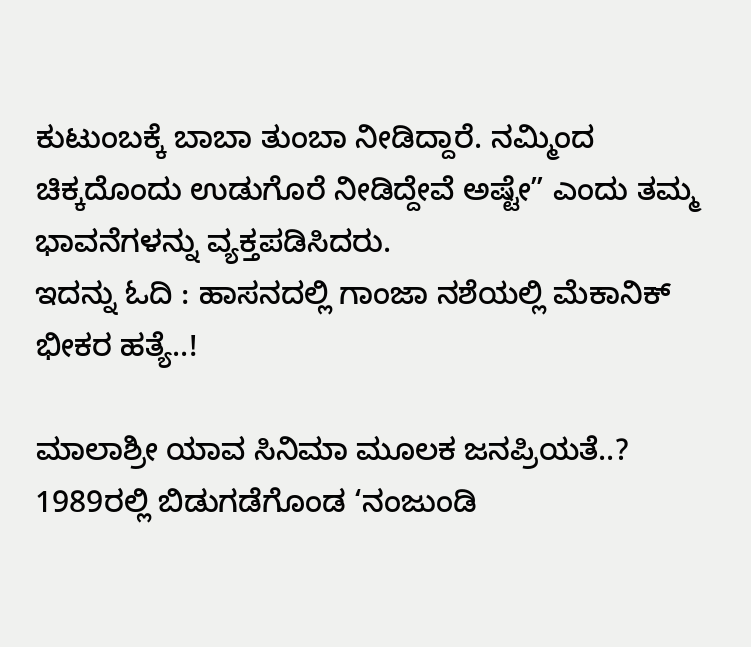ಕುಟುಂಬಕ್ಕೆ ಬಾಬಾ ತುಂಬಾ ನೀಡಿದ್ದಾರೆ. ನಮ್ಮಿಂದ ಚಿಕ್ಕದೊಂದು ಉಡುಗೊರೆ ನೀಡಿದ್ದೇವೆ ಅಷ್ಟೇ” ಎಂದು ತಮ್ಮ ಭಾವನೆಗಳನ್ನು ವ್ಯಕ್ತಪಡಿಸಿದರು.
ಇದನ್ನು ಓದಿ : ಹಾಸನದಲ್ಲಿ ಗಾಂಜಾ ನಶೆಯಲ್ಲಿ ಮೆಕಾನಿಕ್ ಭೀಕರ ಹತ್ಯೆ..!

ಮಾಲಾಶ್ರೀ ಯಾವ ಸಿನಿಮಾ ಮೂಲಕ ಜನಪ್ರಿಯತೆ..?
1989ರಲ್ಲಿ ಬಿಡುಗಡೆಗೊಂಡ ‘ನಂಜುಂಡಿ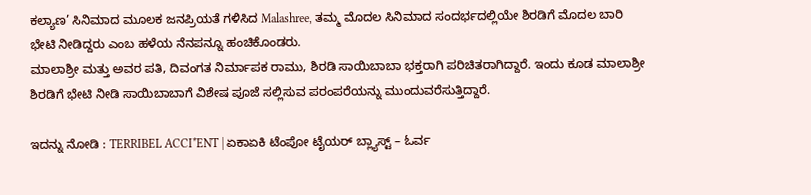ಕಲ್ಯಾಣ’ ಸಿನಿಮಾದ ಮೂಲಕ ಜನಪ್ರಿಯತೆ ಗಳಿಸಿದ Malashree, ತಮ್ಮ ಮೊದಲ ಸಿನಿಮಾದ ಸಂದರ್ಭದಲ್ಲಿಯೇ ಶಿರಡಿಗೆ ಮೊದಲ ಬಾರಿ ಭೇಟಿ ನೀಡಿದ್ದರು ಎಂಬ ಹಳೆಯ ನೆನಪನ್ನೂ ಹಂಚಿಕೊಂಡರು.
ಮಾಲಾಶ್ರೀ ಮತ್ತು ಅವರ ಪತಿ, ದಿವಂಗತ ನಿರ್ಮಾಪಕ ರಾಮು, ಶಿರಡಿ ಸಾಯಿಬಾಬಾ ಭಕ್ತರಾಗಿ ಪರಿಚಿತರಾಗಿದ್ದಾರೆ. ಇಂದು ಕೂಡ ಮಾಲಾಶ್ರೀ ಶಿರಡಿಗೆ ಭೇಟಿ ನೀಡಿ ಸಾಯಿಬಾಬಾಗೆ ವಿಶೇಷ ಪೂಜೆ ಸಲ್ಲಿಸುವ ಪರಂಪರೆಯನ್ನು ಮುಂದುವರೆಸುತ್ತಿದ್ದಾರೆ.

ಇದನ್ನು ನೋಡಿ : TERRIBEL ACCI*ENT | ಏಕಾಏಕಿ ಟೆಂಪೋ ಟೈಯರ್ ಬ್ಲ್ಯಾಸ್ಟ್ – ಓರ್ವ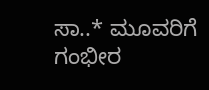ಸಾ..* ಮೂವರಿಗೆ ಗಂಭೀರ